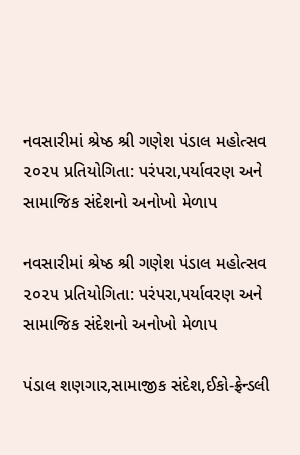નવસારીમાં શ્રેષ્ઠ શ્રી ગણેશ પંડાલ મહોત્સવ ૨૦૨૫ પ્રતિયોગિતા: પરંપરા,પર્યાવરણ અને સામાજિક સંદેશનો અનોખો મેળાપ

નવસારીમાં શ્રેષ્ઠ શ્રી ગણેશ પંડાલ મહોત્સવ ૨૦૨૫ પ્રતિયોગિતા: પરંપરા,પર્યાવરણ અને સામાજિક સંદેશનો અનોખો મેળાપ

પંડાલ શણગાર,સામાજીક સંદેશ,ઈકો-ફ્રેન્ડલી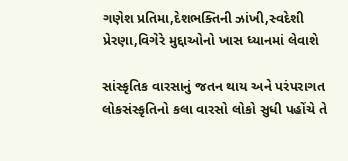ગણેશ પ્રતિમા,દેશભક્તિની ઝાંખી,સ્વદેશી પ્રેરણા,વિગેરે મુદ્દાઓનો ખાસ ધ્યાનમાં લેવાશે

સાંસ્કૃતિક વારસાનું જતન થાય અને પરંપરાગત લોકસંસ્કૃતિનો કલા વારસો લોકો સુધી પહોંચે તે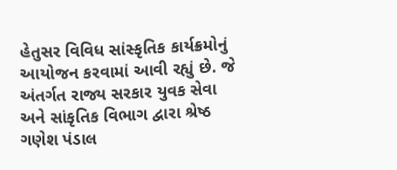હેતુસર વિવિધ સાંસ્કૃતિક કાર્યક્રમોનું આયોજન કરવામાં આવી રહ્યું છે. જે અંતર્ગત રાજ્ય સરકાર યુવક સેવા અને સાંકૃતિક વિભાગ દ્વારા શ્રેષ્ઠ ગણેશ પંડાલ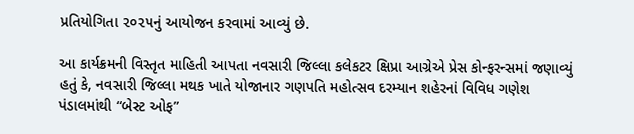પ્રતિયોગિતા ૨૦૨૫નું આયોજન કરવામાં આવ્યું છે.

આ કાર્યક્રમની વિસ્તૃત માહિતી આપતા નવસારી જિલ્લા કલેકટર ક્ષિપ્રા આગ્રેએ પ્રેસ કોન્ફરન્સમાં જણાવ્યું હતું કે, નવસારી જિલ્લા મથક ખાતે યોજાનાર ગણપતિ મહોત્સવ દરમ્યાન શહેરનાં વિવિધ ગણેશ પંડાલમાંથી “બેસ્ટ ઓફ”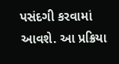પસંદગી કરવામાં આવશે. આ પ્રક્રિયા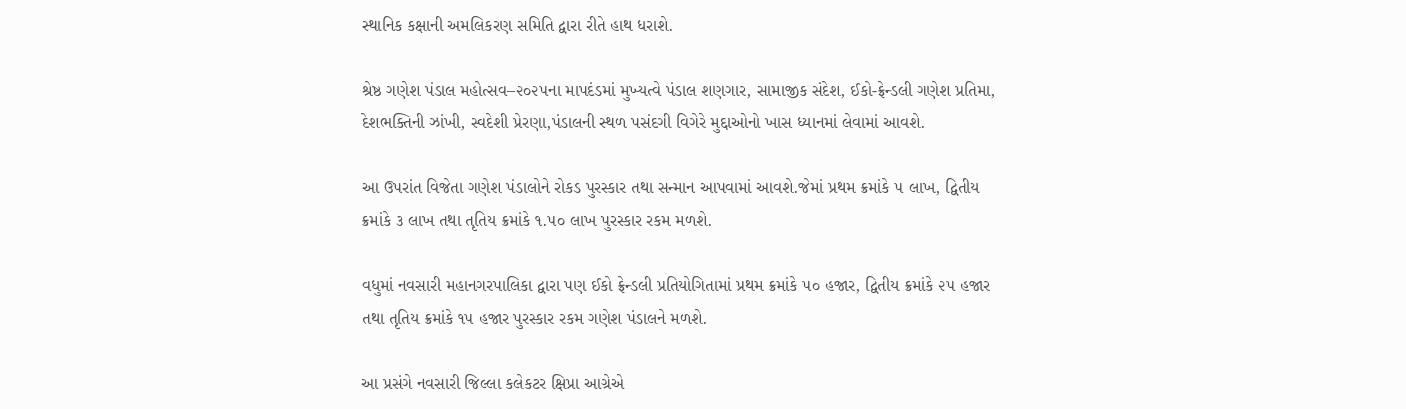સ્થાનિક કક્ષાની અમલિકરણ સમિતિ દ્વારા રીતે હાથ ધરાશે.

શ્રેષ્ઠ ગણેશ પંડાલ મહોત્સવ–૨૦૨૫ના માપદંડમાં મુખ્યત્વે પંડાલ શણગાર, સામાજીક સંદેશ, ઈકો-ફ્રેન્ડલી ગણેશ પ્રતિમા, દેશભક્તિની ઝાંખી, સ્વદેશી પ્રેરણા,પંડાલની સ્થળ પસંદગી વિગેરે મુદ્દાઓનો ખાસ ધ્યાનમાં લેવામાં આવશે.

આ ઉપરાંત વિજેતા ગણેશ પંડાલોને રોકડ પુરસ્કાર તથા સન્માન આપવામાં આવશે.જેમાં પ્રથમ ક્રમાંકે ૫ લાખ, દ્વિતીય ક્રમાંકે ૩ લાખ તથા તૃતિય ક્રમાંકે ૧.૫૦ લાખ પુરસ્કાર રકમ મળશે.

વધુમાં નવસારી મહાનગરપાલિકા દ્વારા પણ ઈકો ફ્રેન્ડલી પ્રતિયોગિતામાં પ્રથમ ક્રમાંકે ૫૦ હજાર, દ્વિતીય ક્રમાંકે ૨૫ હજાર તથા તૃતિય ક્રમાંકે ૧૫ હજાર પુરસ્કાર રકમ ગણેશ પંડાલને મળશે.

આ પ્રસંગે નવસારી જિલ્લા કલેકટર ક્ષિપ્રા આગ્રેએ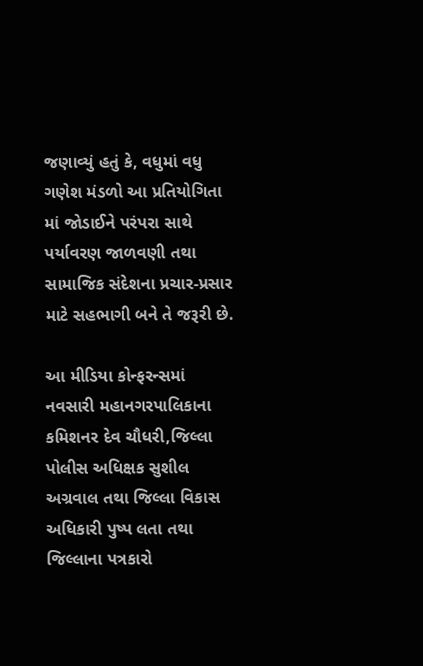જણાવ્યું હતું કે, વધુમાં વધુ ગણેશ મંડળો આ પ્રતિયોગિતા માં જોડાઈને પરંપરા સાથે પર્યાવરણ જાળવણી તથા સામાજિક સંદેશના પ્રચાર-પ્રસાર માટે સહભાગી બને તે જરૂરી છે.

આ મીડિયા કોન્ફરન્સમાં નવસારી મહાનગરપાલિકાના કમિશનર દેવ ચૌધરી,જિલ્લા પોલીસ અધિક્ષક સુશીલ અગ્રવાલ તથા જિલ્લા વિકાસ અધિકારી પુષ્પ લતા તથા જિલ્લાના પત્રકારો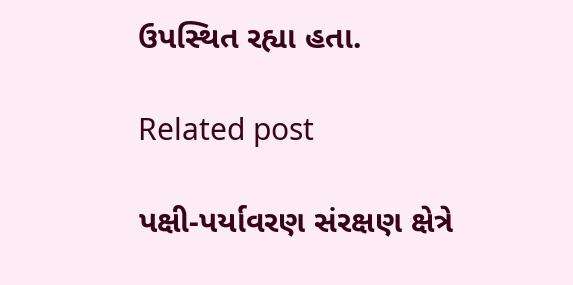ઉપસ્થિત રહ્યા હતા.

Related post

પક્ષી-પર્યાવરણ સંરક્ષણ ક્ષેત્રે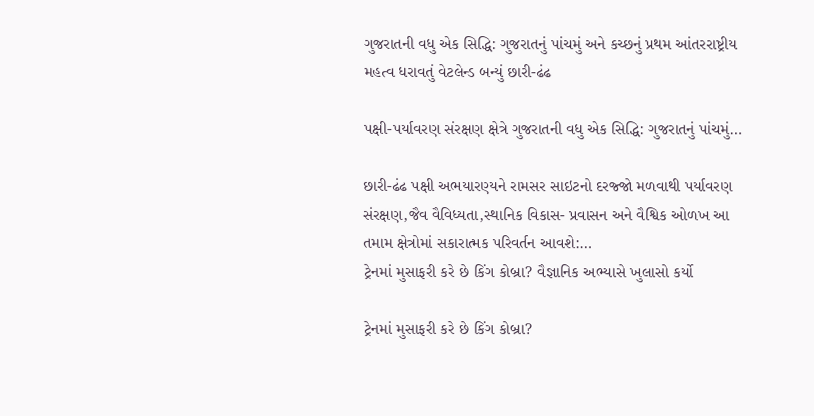ગુજરાતની વધુ એક સિદ્ધિ: ગુજરાતનું પાંચમું અને કચ્છનું પ્રથમ આંતરરાષ્ટ્રીય મહત્વ ધરાવતું વેટલેન્ડ બન્યું છારી-ઢંઢ

પક્ષી-પર્યાવરણ સંરક્ષણ ક્ષેત્રે ગુજરાતની વધુ એક સિદ્ધિ: ગુજરાતનું પાંચમું…

છારી-ઢંઢ પક્ષી અભયારણ્યને રામસર સાઇટનો દરજ્જો મળવાથી પર્યાવરણ સંરક્ષણ,જૈવ વૈવિધ્યતા,સ્થાનિક વિકાસ- પ્રવાસન અને વૈશ્વિક ઓળખ આ તમામ ક્ષેત્રોમાં સકારાત્મક પરિવર્તન આવશે:…
ટ્રેનમાં મુસાફરી કરે છે કિંગ કોબ્રા? વૈજ્ઞાનિક અભ્યાસે ખુલાસો કર્યો

ટ્રેનમાં મુસાફરી કરે છે કિંગ કોબ્રા?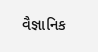વૈજ્ઞાનિક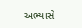અભ્યાસે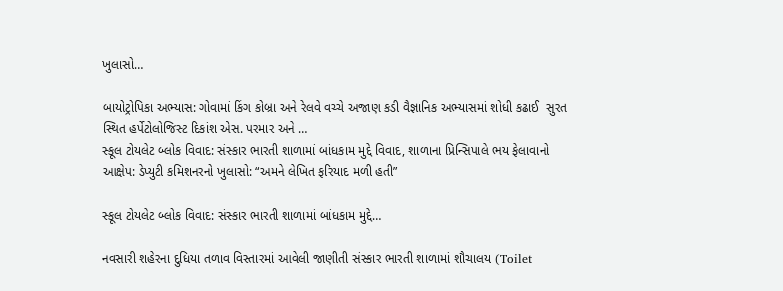ખુલાસો…

બાયોટ્રોપિકા અભ્યાસ: ગોવામાં કિંગ કોબ્રા અને રેલવે વચ્ચે અજાણ કડી વૈજ્ઞાનિક અભ્યાસમાં શોધી કઢાઈ  સુરત સ્થિત હર્પેટોલોજિસ્ટ દિકાંશ એસ. પરમાર અને …
સ્કૂલ ટોયલેટ બ્લોક વિવાદ: સંસ્કાર ભારતી શાળામાં બાંધકામ મુદ્દે વિવાદ, શાળાના પ્રિન્સિપાલે ભય ફેલાવાનો આક્ષેપ: ડેપ્યુટી કમિશનરનો ખુલાસો: “અમને લેખિત ફરિયાદ મળી હતી”

સ્કૂલ ટોયલેટ બ્લોક વિવાદ: સંસ્કાર ભારતી શાળામાં બાંધકામ મુદ્દે…

નવસારી શહેરના દુધિયા તળાવ વિસ્તારમાં આવેલી જાણીતી સંસ્કાર ભારતી શાળામાં શૌચાલય (Toilet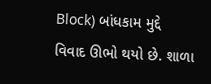Block) બાંધકામ મુદ્દે વિવાદ ઊભો થયો છે. શાળા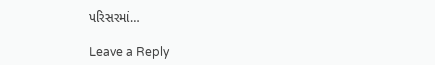પરિસરમાં…

Leave a Reply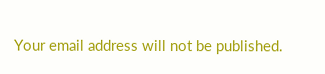Your email address will not be published.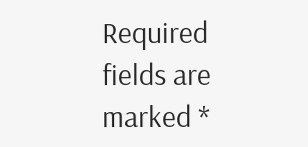Required fields are marked *